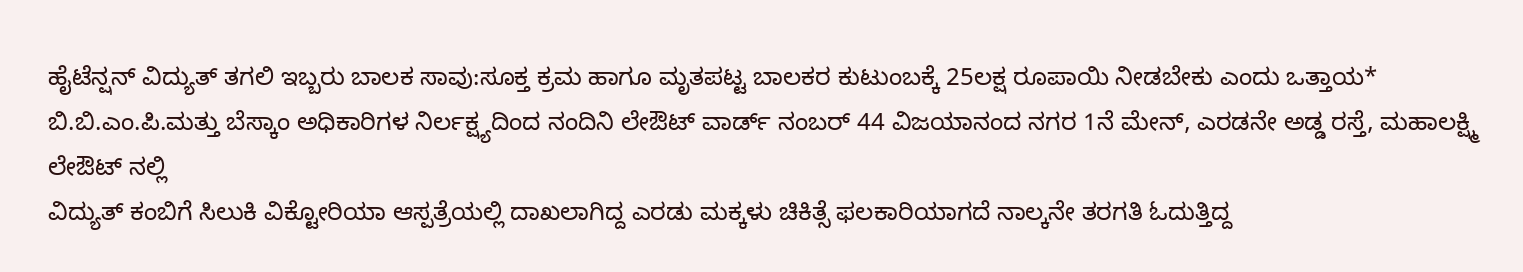ಹೈಟೆನ್ಷನ್ ವಿದ್ಯುತ್ ತಗಲಿ ಇಬ್ಬರು ಬಾಲಕ ಸಾವು:ಸೂಕ್ತ ಕ್ರಮ ಹಾಗೂ ಮೃತಪಟ್ಟ ಬಾಲಕರ ಕುಟುಂಬಕ್ಕೆ 25ಲಕ್ಷ ರೂಪಾಯಿ ನೀಡಬೇಕು ಎಂದು ಒತ್ತಾಯ*
ಬಿ.ಬಿ.ಎಂ.ಪಿ.ಮತ್ತು ಬೆಸ್ಕಾಂ ಅಧಿಕಾರಿಗಳ ನಿರ್ಲಕ್ಷ್ಯದಿಂದ ನಂದಿನಿ ಲೇಔಟ್ ವಾರ್ಡ್ ನಂಬರ್ 44 ವಿಜಯಾನಂದ ನಗರ 1ನೆ ಮೇನ್, ಎರಡನೇ ಅಡ್ಡ ರಸ್ತೆ, ಮಹಾಲಕ್ಷ್ಮಿ ಲೇಔಟ್ ನಲ್ಲಿ
ವಿದ್ಯುತ್ ಕಂಬಿಗೆ ಸಿಲುಕಿ ವಿಕ್ಟೋರಿಯಾ ಆಸ್ಪತ್ರೆಯಲ್ಲಿ ದಾಖಲಾಗಿದ್ದ ಎರಡು ಮಕ್ಕಳು ಚಿಕಿತ್ಸೆ ಫಲಕಾರಿಯಾಗದೆ ನಾಲ್ಕನೇ ತರಗತಿ ಓದುತ್ತಿದ್ದ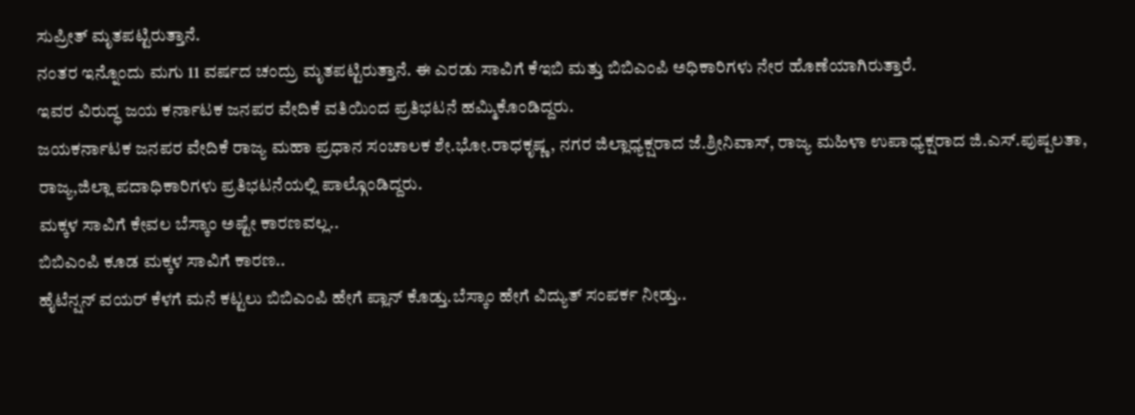ಸುಪ್ರೀತ್ ಮೃತಪಟ್ಟಿರುತ್ತಾನೆ.
ನಂತರ ಇನ್ನೊಂದು ಮಗು 11 ವರ್ಷದ ಚಂದ್ರು ಮೃತಪಟ್ಟಿರುತ್ತಾನೆ. ಈ ಎರಡು ಸಾವಿಗೆ ಕೆಇಬಿ ಮತ್ತು ಬಿಬಿಎಂಪಿ ಅಧಿಕಾರಿಗಳು ನೇರ ಹೊಣೆಯಾಗಿರುತ್ತಾರೆ.
ಇವರ ವಿರುದ್ಧ ಜಯ ಕರ್ನಾಟಕ ಜನಪರ ವೇದಿಕೆ ವತಿಯಿಂದ ಪ್ರತಿಭಟನೆ ಹಮ್ಮಿಕೊಂಡಿದ್ದರು.
ಜಯಕರ್ನಾಟಕ ಜನಪರ ವೇದಿಕೆ ರಾಜ್ಯ ಮಹಾ ಪ್ರಧಾನ ಸಂಚಾಲಕ ಶೇ.ಭೋ.ರಾಧಕೃಷ್ಣ, ನಗರ ಜಿಲ್ಲಾಧ್ಯಕ್ಷರಾದ ಜೆ.ಶ್ರೀನಿವಾಸ್, ರಾಜ್ಯ ಮಹಿಳಾ ಉಪಾಧ್ಯಕ್ಷರಾದ ಜಿ.ಎಸ್.ಪುಷ್ಪಲತಾ, ರಾಜ್ಯ,ಜಿಲ್ಲಾ ಪದಾಧಿಕಾರಿಗಳು ಪ್ರತಿಭಟನೆಯಲ್ಲಿ ಪಾಲ್ಗೊಂಡಿದ್ದರು.
ಮಕ್ಕಳ ಸಾವಿಗೆ ಕೇವಲ ಬೆಸ್ಕಾಂ ಅಷ್ಟೇ ಕಾರಣವಲ್ಲ..
ಬಿಬಿಎಂಪಿ ಕೂಡ ಮಕ್ಕಳ ಸಾವಿಗೆ ಕಾರಣ..
ಹೈಟೆನ್ಷನ್ ವಯರ್ ಕೆಳಗೆ ಮನೆ ಕಟ್ಟಲು ಬಿಬಿಎಂಪಿ ಹೇಗೆ ಪ್ಲಾನ್ ಕೊಡ್ತು.ಬೆಸ್ಕಾಂ ಹೇಗೆ ವಿದ್ಯುತ್ ಸಂಪರ್ಕ ನೀಡ್ತು..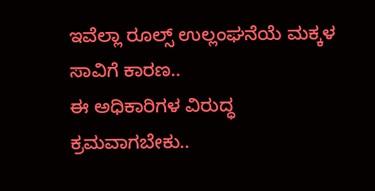ಇವೆಲ್ಲಾ ರೂಲ್ಸ್ ಉಲ್ಲಂಘನೆಯೆ ಮಕ್ಕಳ ಸಾವಿಗೆ ಕಾರಣ..
ಈ ಅಧಿಕಾರಿಗಳ ವಿರುದ್ಧ ಕ್ರಮವಾಗಬೇಕು..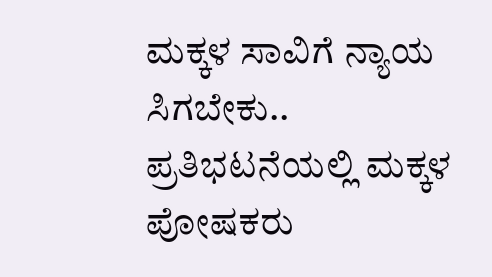ಮಕ್ಕಳ ಸಾವಿಗೆ ನ್ಯಾಯ ಸಿಗಬೇಕು..
ಪ್ರತಿಭಟನೆಯಲ್ಲಿ ಮಕ್ಕಳ ಪೋಷಕರು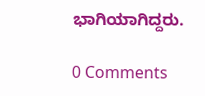ಭಾಗಿಯಾಗಿದ್ದರು.

0 Comments